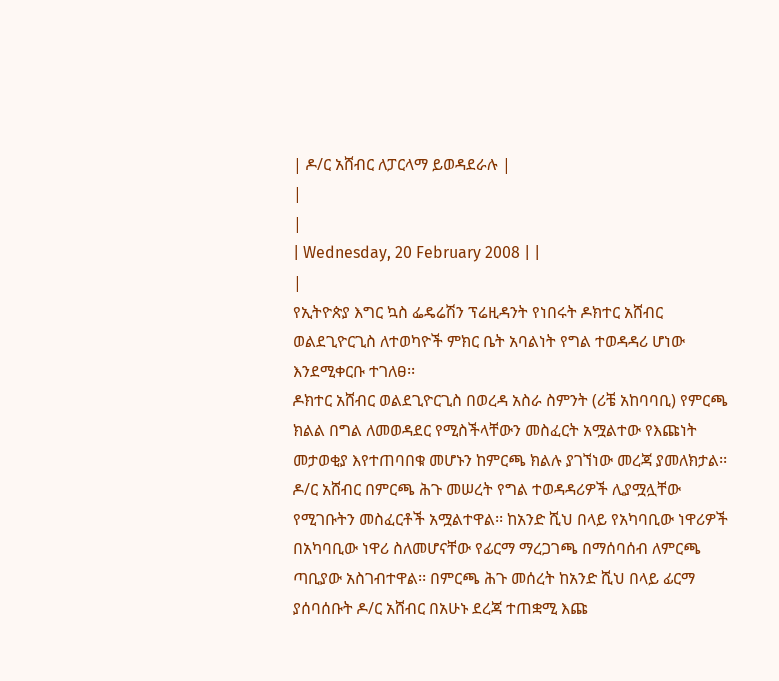| ዶ/ር አሸብር ለፓርላማ ይወዳደራሉ |
|
|
| Wednesday, 20 February 2008 | |
|
የኢትዮጵያ እግር ኳስ ፌዴሬሽን ፕሬዚዳንት የነበሩት ዶክተር አሸብር ወልደጊዮርጊስ ለተወካዮች ምክር ቤት አባልነት የግል ተወዳዳሪ ሆነው እንደሚቀርቡ ተገለፀ፡፡
ዶክተር አሸብር ወልደጊዮርጊስ በወረዳ አስራ ስምንት (ሪቼ አከባባቢ) የምርጫ ክልል በግል ለመወዳደር የሚስችላቸውን መስፈርት አሟልተው የእጩነት መታወቂያ እየተጠባበቁ መሆኑን ከምርጫ ክልሉ ያገኘነው መረጃ ያመለክታል፡፡ ዶ/ር አሸብር በምርጫ ሕጉ መሠረት የግል ተወዳዳሪዎች ሊያሟሏቸው የሚገቡትን መስፈርቶች አሟልተዋል፡፡ ከአንድ ሺህ በላይ የአካባቢው ነዋሪዎች በአካባቢው ነዋሪ ስለመሆናቸው የፊርማ ማረጋገጫ በማሰባሰብ ለምርጫ ጣቢያው አስገብተዋል፡፡ በምርጫ ሕጉ መሰረት ከአንድ ሺህ በላይ ፊርማ ያሰባሰቡት ዶ/ር አሸብር በአሁኑ ደረጃ ተጠቋሚ እጩ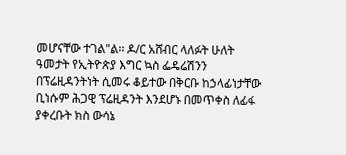መሆናቸው ተገል"ል፡፡ ዶ/ር አሸብር ላለፉት ሁለት ዓመታት የኢትዮጵያ እግር ኳስ ፌዴሬሽንን በፕሬዚዳንትነት ሲመሩ ቆይተው በቅርቡ ከኃላፊነታቸው ቢነሱም ሕጋዊ ፕሬዚዳንት እንደሆኑ በመጥቀስ ለፊፋ ያቀረቡት ክስ ውሳኔ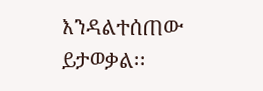እንዳልተሰጠው ይታወቃል፡፡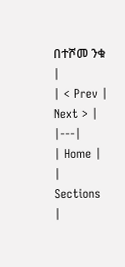በተሾመ ንቁ |
| < Prev | Next > |
|---|
| Home |
| Sections |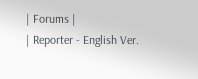| Forums |
| Reporter - English Ver.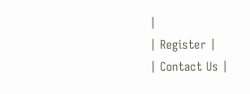|
| Register |
| Contact Us |